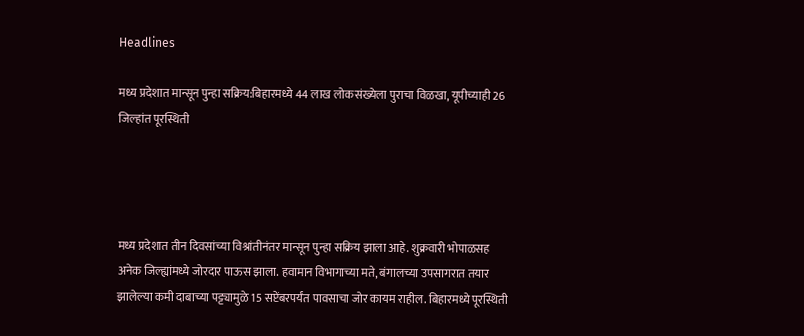Headlines

मध्य प्रदेशात मान्सून पुन्हा सक्रिय:बिहारमध्ये 44 लाख लोकसंख्येला पुराचा विळखा, यूपीच्याही 26 जिल्हांत पूरस्थिती




मध्य प्रदेशात तीन दिवसांच्या विश्रांतीनंतर मान्सून पुन्हा सक्रिय झाला आहे. शुक्रवारी भोपाळसह अनेक जिल्ह्यांमध्ये जोरदार पाऊस झाला. हवामान विभागाच्या मते, बंगालच्या उपसागरात तयार झालेल्या कमी दाबाच्या पट्ट्यामुळे 15 सप्टेंबरपर्यंत पावसाचा जोर कायम राहील. बिहारमध्ये पूरस्थिती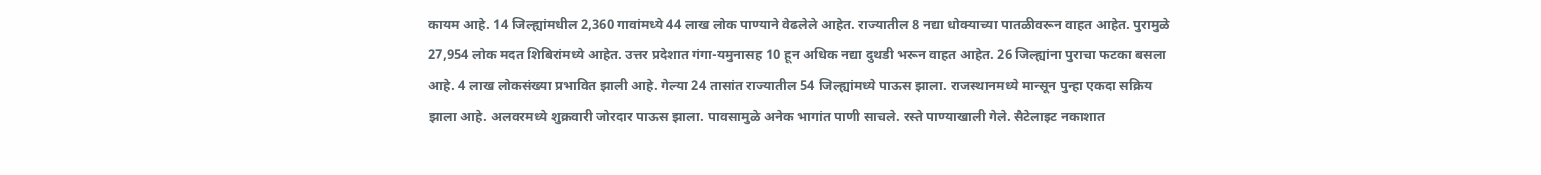कायम आहे. 14 जिल्ह्यांमधील 2,360 गावांमध्ये 44 लाख लोक पाण्याने वेढलेले आहेत. राज्यातील 8 नद्या धोक्याच्या पातळीवरून वाहत आहेत. पुरामुळे 27,954 लोक मदत शिबिरांमध्ये आहेत. उत्तर प्रदेशात गंगा-यमुनासह 10 हून अधिक नद्या दुथडी भरून वाहत आहेत. 26 जिल्ह्यांना पुराचा फटका बसला आहे. 4 लाख लोकसंख्या प्रभावित झाली आहे. गेल्या 24 तासांत राज्यातील 54 जिल्ह्यांमध्ये पाऊस झाला. राजस्थानमध्ये मान्सून पुन्हा एकदा सक्रिय झाला आहे. अलवरमध्ये शुक्रवारी जोरदार पाऊस झाला. पावसामुळे अनेक भागांत पाणी साचले. रस्ते पाण्याखाली गेले. सैटेलाइट नकाशात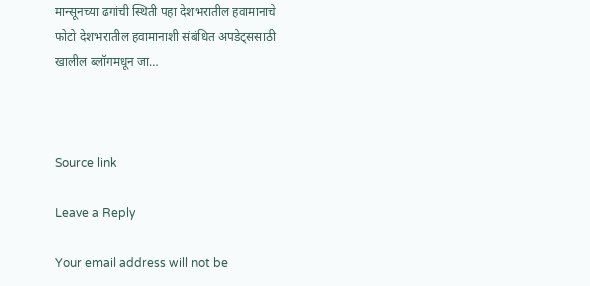मान्सूनच्या ढगांची स्थिती पहा देशभरातील हवामानाचे फोटो देशभरातील हवामानाशी संबंधित अपडेट्ससाठी खालील ब्लॉगमधून जा…



Source link

Leave a Reply

Your email address will not be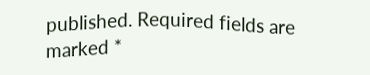published. Required fields are marked *